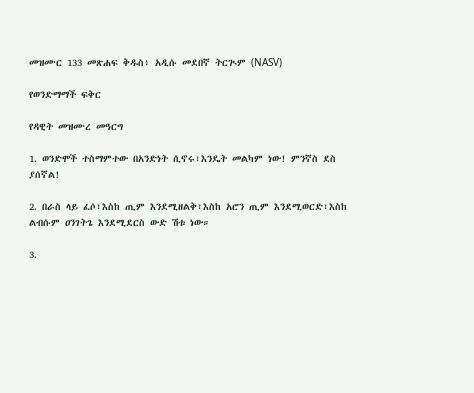መዝሙር 133 መጽሐፍ ቅዱስ፥ አዲሱ መደበኛ ትርጒም (NASV)

የወንድማማች ፍቅር

የዳዊት መዝሙረ መዓርግ

1. ወንድሞች ተስማምተው በአንድነት ሲኖሩ፣እንዴት መልካም ነው! ምንኛስ ደስ ያሰኛል!

2. በራስ ላይ ፈሶ፣እስከ ጢም እንደሚዘልቅ፣እስከ አሮን ጢም እንደሚወርድ፣እስከ ልብሱም ዐንገትጌ እንደሚደርስ ውድ ሽቱ ነው።

3.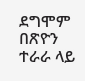ደግሞም በጽዮን ተራራ ላይ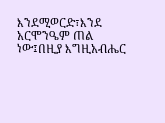እንደሚወርድ፣እንደ አርሞንዔም ጠል ነው፤በዚያ እግዚአብሔር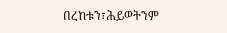በረከቱን፣ሕይወትንም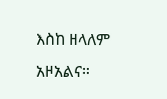እስከ ዘላለም አዞአልና።